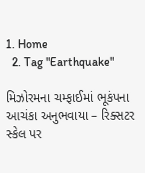1. Home
  2. Tag "Earthquake"

મિઝોરમના ચમ્ફાઈમાં ભૂકંપના આચંકા અનુભવાયા – રિક્સટર સ્કેલ પર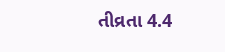તીવ્રતા 4.4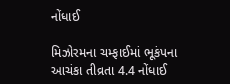નોંધાઈ

મિઝોરમના ચમ્ફાઈમાં ભૂકંપના આચંકા તીવ્રતા 4.4 નોંધાઈ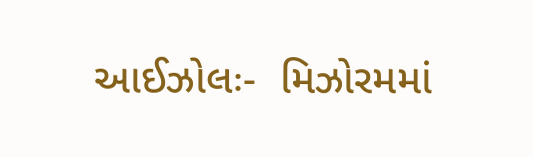આઈઝોલઃ-  મિઝોરમમાં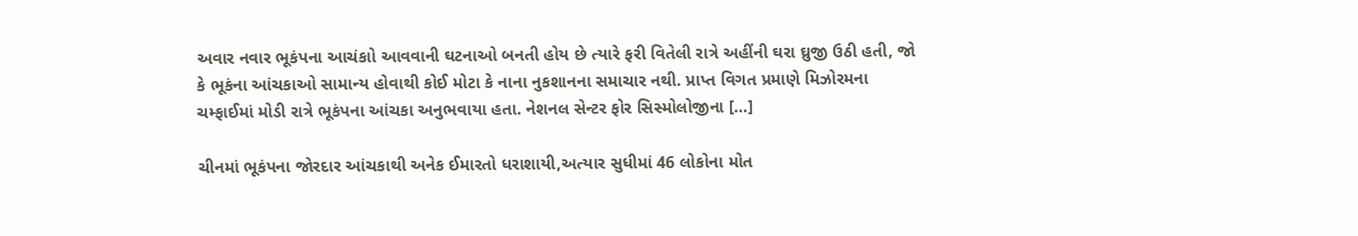અવાર નવાર ભૂકંપના આચંકાો આવવાની ઘટનાઓ બનતી હોય છે ત્યારે ફરી વિતેલી રાત્રે અહીંની ઘરા ઘ્રુજી ઉઠી હતી, જો કે ભૂકંના આંચકાઓ સામાન્ય હોવાથી કોઈ મોટા કે નાના નુકશાનના સમાચાર નથી. પ્રાપ્ત વિગત પ્રમાણે મિઝોરમના ચમ્ફાઈમાં મોડી રાત્રે ભૂકંપના આંચકા અનુભવાયા હતા. નેશનલ સેન્ટર ફોર સિસ્મોલોજીના […]

ચીનમાં ભૂકંપના જોરદાર આંચકાથી અનેક ઈમારતો ધરાશાયી,અત્યાર સુધીમાં 46 લોકોના મોત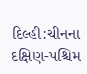દિલ્હી:ચીનના દક્ષિણ-પશ્ચિમ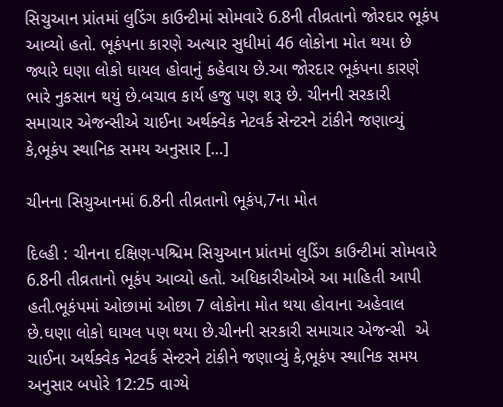સિચુઆન પ્રાંતમાં લુડિંગ કાઉન્ટીમાં સોમવારે 6.8ની તીવ્રતાનો જોરદાર ભૂકંપ આવ્યો હતો. ભૂકંપના કારણે અત્યાર સુધીમાં 46 લોકોના મોત થયા છે જ્યારે ઘણા લોકો ઘાયલ હોવાનું કહેવાય છે.આ જોરદાર ભૂકંપના કારણે ભારે નુકસાન થયું છે.બચાવ કાર્ય હજુ પણ શરૂ છે. ચીનની સરકારી સમાચાર એજન્સીએ ચાઈના અર્થક્વેક નેટવર્ક સેન્ટરને ટાંકીને જણાવ્યું કે,ભૂકંપ સ્થાનિક સમય અનુસાર […]

ચીનના સિચુઆનમાં 6.8ની તીવ્રતાનો ભૂકંપ,7ના મોત

દિલ્હી : ચીનના દક્ષિણ-પશ્ચિમ સિચુઆન પ્રાંતમાં લુડિંગ કાઉન્ટીમાં સોમવારે 6.8ની તીવ્રતાનો ભૂકંપ આવ્યો હતો. અધિકારીઓએ આ માહિતી આપી હતી.ભૂકંપમાં ઓછામાં ઓછા 7 લોકોના મોત થયા હોવાના અહેવાલ છે.ઘણા લોકો ઘાયલ પણ થયા છે.ચીનની સરકારી સમાચાર એજન્સી  એ ચાઈના અર્થક્વેક નેટવર્ક સેન્ટરને ટાંકીને જણાવ્યું કે,ભૂકંપ સ્થાનિક સમય અનુસાર બપોરે 12:25 વાગ્યે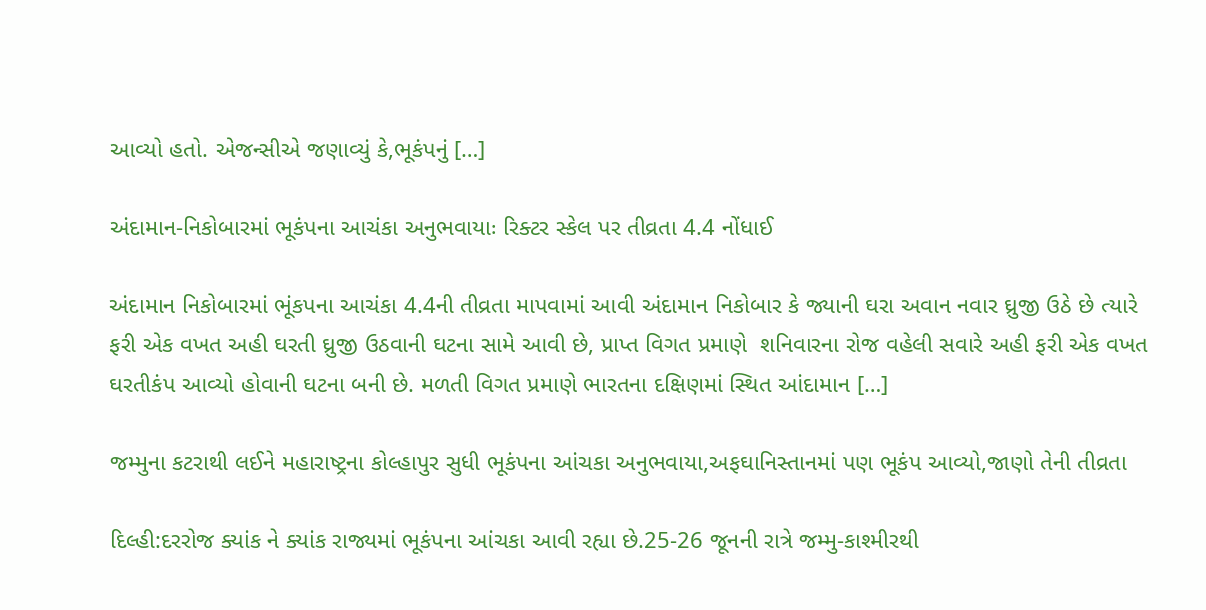આવ્યો હતો. એજન્સીએ જણાવ્યું કે,ભૂકંપનું […]

અંદામાન-નિકોબારમાં ભૂકંપના આચંકા અનુભવાયાઃ રિક્ટર સ્કેલ પર તીવ્રતા 4.4 નોંધાઈ

અંદામાન નિકોબારમાં ભૂંકપના આચંકા 4.4ની તીવ્રતા માપવામાં આવી અંદામાન નિકોબાર કે જ્યાની ઘરા અવાન નવાર ઘ્રુજી ઉઠે છે ત્યારે ફરી એક વખત અહી ઘરતી ઘ્રુજી ઉઠવાની ઘટના સામે આવી છે, પ્રાપ્ત વિગત પ્રમાણે  શનિવારના રોજ વહેલી સવારે અહી ફરી એક વખત ઘરતીકંપ આવ્યો હોવાની ઘટના બની છે. મળતી વિગત પ્રમાણે ભારતના દક્ષિણમાં સ્થિત આંદામાન […]

જમ્મુના કટરાથી લઈને મહારાષ્ટ્રના કોલ્હાપુર સુધી ભૂકંપના આંચકા અનુભવાયા,અફઘાનિસ્તાનમાં પણ ભૂકંપ આવ્યો,જાણો તેની તીવ્રતા

દિલ્હી:દરરોજ ક્યાંક ને ક્યાંક રાજ્યમાં ભૂકંપના આંચકા આવી રહ્યા છે.25-26 જૂનની રાત્રે જમ્મુ-કાશ્મીરથી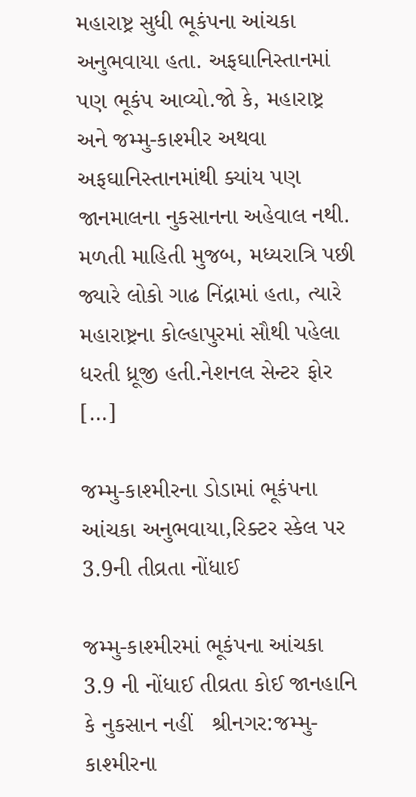મહારાષ્ટ્ર સુધી ભૂકંપના આંચકા અનુભવાયા હતા. અફઘાનિસ્તાનમાં પણ ભૂકંપ આવ્યો.જો કે, મહારાષ્ટ્ર અને જમ્મુ-કાશ્મીર અથવા અફઘાનિસ્તાનમાંથી ક્યાંય પણ જાનમાલના નુકસાનના અહેવાલ નથી. મળતી માહિતી મુજબ, મધ્યરાત્રિ પછી જ્યારે લોકો ગાઢ નિંદ્રામાં હતા, ત્યારે મહારાષ્ટ્રના કોલ્હાપુરમાં સૌથી પહેલા ધરતી ધ્રૂજી હતી.નેશનલ સેન્ટર ફોર […]

જમ્મુ-કાશ્મીરના ડોડામાં ભૂકંપના આંચકા અનુભવાયા,રિક્ટર સ્કેલ પર 3.9ની તીવ્રતા નોંધાઈ

જમ્મુ-કાશ્મીરમાં ભૂકંપના આંચકા  3.9 ની નોંધાઈ તીવ્રતા કોઈ જાનહાનિ કે નુકસાન નહીં   શ્રીનગર:જમ્મુ-કાશ્મીરના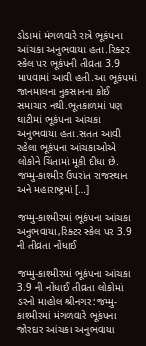ડોડામાં મંગળવારે રાત્રે ભૂકંપના આંચકા અનુભવાયા હતા.રિક્ટર સ્કેલ પર ભૂકંપની તીવ્રતા 3.9 માપવામાં આવી હતી.આ ભૂકંપમાં જાનમાલના નુકસાનના કોઈ સમાચાર નથી.ભૂતકાળમાં પણ ઘાટીમાં ભૂકંપના આંચકા અનુભવાયા હતા.સતત આવી રહેલા ભૂકંપના આંચકાઓએ લોકોને ચિંતામાં મૂકી દીધા છે. જમ્મુ-કાશ્મીર ઉપરાંત રાજસ્થાન અને મહારાષ્ટ્રમાં […]

જમ્મુ-કાશ્મીરમાં ભૂકંપના આંચકા અનુભવાયા,રિક્ટર સ્કેલ પર 3.9 ની તીવ્રતા નોંધાઈ

જમ્મુ-કાશ્મીરમાં ભૂકંપના આંચકા 3.9 ની નોંધાઈ તીવ્રતા લોકોમાં ડરનો માહોલ શ્રીનગર:જમ્મુ-કાશ્મીરમાં મંગળવારે ભૂકંપના જોરદાર આંચકા અનુભવાયા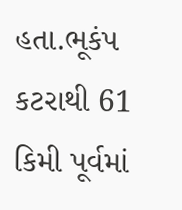હતા.ભૂકંપ કટરાથી 61 કિમી પૂર્વમાં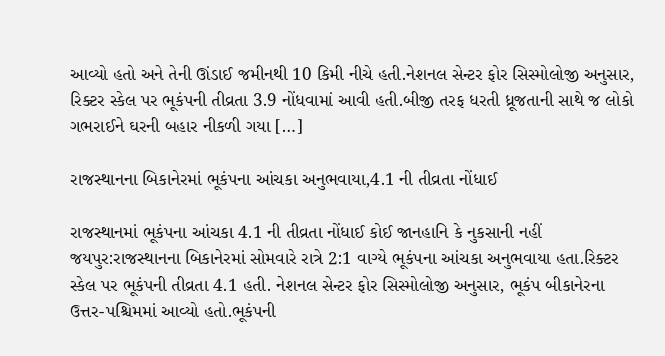આવ્યો હતો અને તેની ઊંડાઈ જમીનથી 10 કિમી નીચે હતી.નેશનલ સેન્ટર ફોર સિસ્મોલોજી અનુસાર, રિક્ટર સ્કેલ પર ભૂકંપની તીવ્રતા 3.9 નોંધવામાં આવી હતી.બીજી તરફ ધરતી ધ્રૂજતાની સાથે જ લોકો ગભરાઈને ઘરની બહાર નીકળી ગયા […]

રાજસ્થાનના બિકાનેરમાં ભૂકંપના આંચકા અનુભવાયા,4.1 ની તીવ્રતા નોંધાઈ

રાજસ્થાનમાં ભૂકંપના આંચકા 4.1 ની તીવ્રતા નોંધાઈ કોઈ જાનહાનિ કે નુકસાની નહીં જયપુર:રાજસ્થાનના બિકાનેરમાં સોમવારે રાત્રે 2:1 વાગ્યે ભૂકંપના આંચકા અનુભવાયા હતા.રિક્ટર સ્કેલ પર ભૂકંપની તીવ્રતા 4.1 હતી. નેશનલ સેન્ટર ફોર સિસ્મોલોજી અનુસાર, ભૂકંપ બીકાનેરના ઉત્તર-પશ્ચિમમાં આવ્યો હતો.ભૂકંપની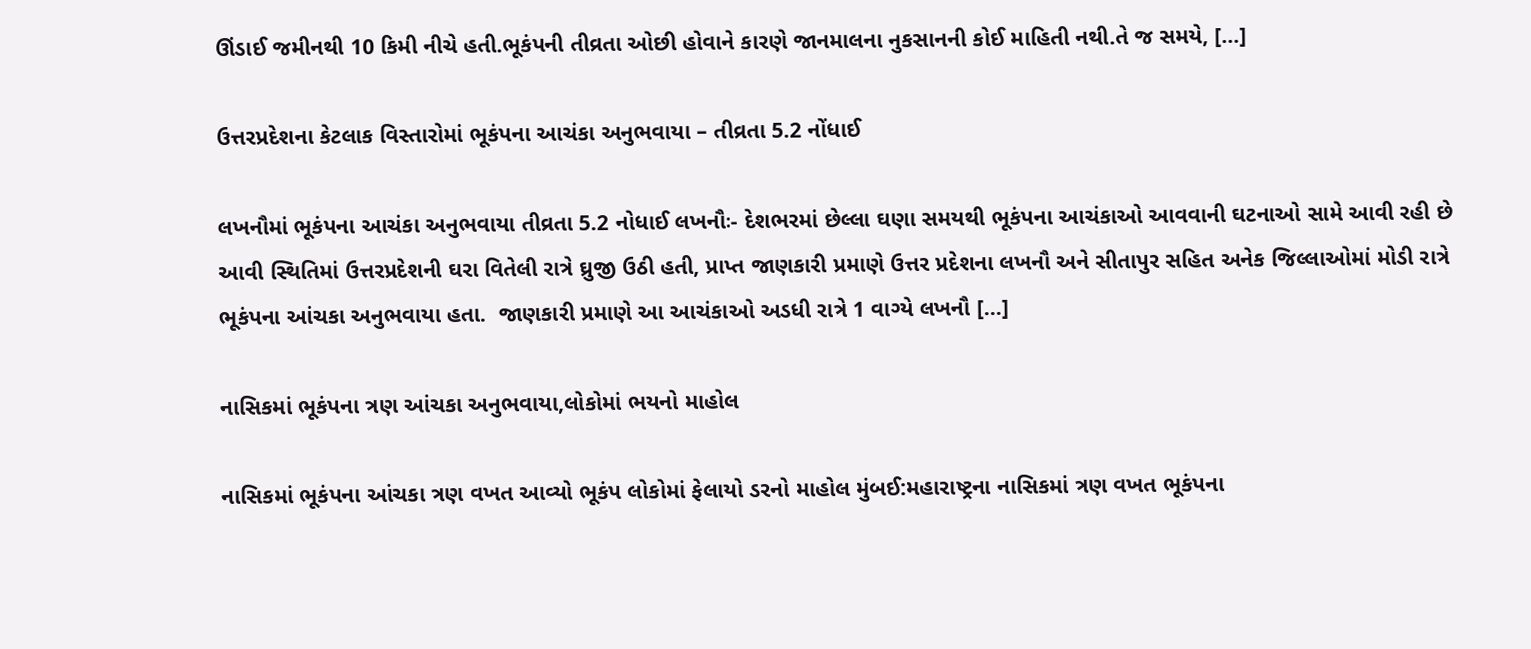ઊંડાઈ જમીનથી 10 કિમી નીચે હતી.ભૂકંપની તીવ્રતા ઓછી હોવાને કારણે જાનમાલના નુકસાનની કોઈ માહિતી નથી.તે જ સમયે, […]

ઉત્તરપ્રદેશના કેટલાક વિસ્તારોમાં ભૂકંપના આચંકા અનુભવાયા – તીવ્રતા 5.2 નોંધાઈ

લખનૌમાં ભૂકંપના આચંકા અનુભવાયા તીવ્રતા 5.2 નોધાઈ લખનૌઃ- દેશભરમાં છેલ્લા ઘણા સમયથી ભૂકંપના આચંકાઓ આવવાની ઘટનાઓ સામે આવી રહી છે આવી સ્થિતિમાં ઉત્તરપ્રદેશની ઘરા વિતેલી રાત્રે ઘ્રુજી ઉઠી હતી, પ્રાપ્ત જાણકારી પ્રમાણે ઉત્તર પ્રદેશના લખનૌ અને સીતાપુર સહિત અનેક જિલ્લાઓમાં મોડી રાત્રે ભૂકંપના આંચકા અનુભવાયા હતા.  જાણકારી પ્રમાણે આ આચંકાઓ અડધી રાત્રે 1 વાગ્યે લખનૌ […]

નાસિકમાં ભૂકંપના ત્રણ આંચકા અનુભવાયા,લોકોમાં ભયનો માહોલ

નાસિકમાં ભૂકંપના આંચકા ત્રણ વખત આવ્યો ભૂકંપ લોકોમાં ફેલાયો ડરનો માહોલ મુંબઈ:મહારાષ્ટ્રના નાસિકમાં ત્રણ વખત ભૂકંપના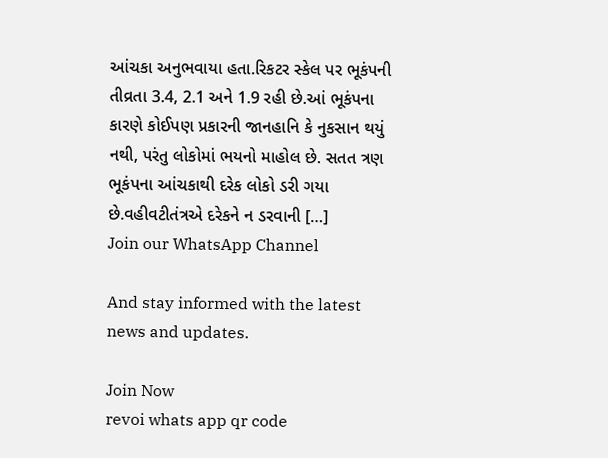આંચકા અનુભવાયા હતા.રિકટર સ્કેલ પર ભૂકંપની તીવ્રતા 3.4, 2.1 અને 1.9 રહી છે.આં ભૂકંપના કારણે કોઈપણ પ્રકારની જાનહાનિ કે નુકસાન થયું નથી, પરંતુ લોકોમાં ભયનો માહોલ છે. સતત ત્રણ ભૂકંપના આંચકાથી દરેક લોકો ડરી ગયા છે.વહીવટીતંત્રએ દરેકને ન ડરવાની […]
Join our WhatsApp Channel

And stay informed with the latest news and updates.

Join Now
revoi whats app qr code